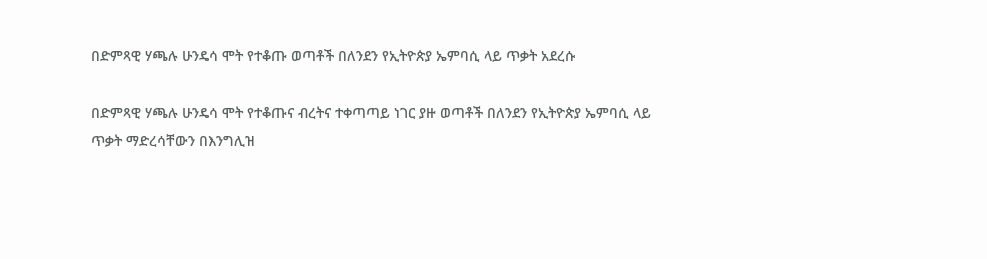በድምጻዊ ሃጫሉ ሁንዴሳ ሞት የተቆጡ ወጣቶች በለንደን የኢትዮጵያ ኤምባሲ ላይ ጥቃት አደረሱ

በድምጻዊ ሃጫሉ ሁንዴሳ ሞት የተቆጡና ብረትና ተቀጣጣይ ነገር ያዙ ወጣቶች በለንደን የኢትዮጵያ ኤምባሲ ላይ ጥቃት ማድረሳቸውን በእንግሊዝ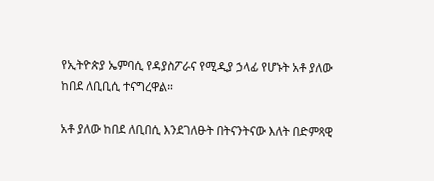የኢትዮጵያ ኤምባሲ የዳያስፖራና የሚዲያ ኃላፊ የሆኑት አቶ ያለው ከበደ ለቢቢሲ ተናግረዋል።

አቶ ያለው ከበደ ለቢበሲ እንደገለፁት በትናንትናው እለት በድምጻዊ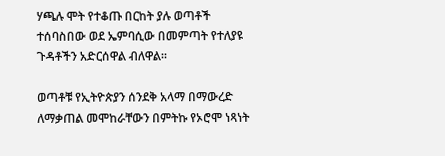ሃጫሉ ሞት የተቆጡ በርከት ያሉ ወጣቶች ተሰባስበው ወደ ኤምባሲው በመምጣት የተለያዩ ጉዳቶችን አድርሰዋል ብለዋል።

ወጣቶቹ የኢትዮጵያን ሰንደቅ አላማ በማውረድ ለማቃጠል መሞከራቸውን በምትኩ የኦሮሞ ነጻነት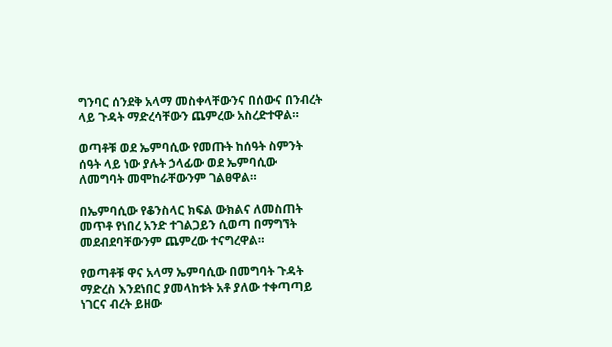ግንባር ሰንደቅ አላማ መስቀላቸውንና በሰውና በንብረት ላይ ጉዳት ማድረሳቸውን ጨምረው አስረድተዋል።

ወጣቶቹ ወደ ኤምባሲው የመጡት ከሰዓት ስምንት ሰዓት ላይ ነው ያሉት ኃላፊው ወደ ኤምባሲው ለመግባት መሞከራቸውንም ገልፀዋል።

በኤምባሲው የቆንስላር ክፍል ውክልና ለመስጠት መጥቶ የነበረ አንድ ተገልጋይን ሲወጣ በማግኘት መደብደባቸውንም ጨምረው ተናግረዋል።

የወጣቶቹ ዋና አላማ ኤምባሲው በመግባት ጉዳት ማድረስ እንደነበር ያመላከቱት አቶ ያለው ተቀጣጣይ ነገርና ብረት ይዘው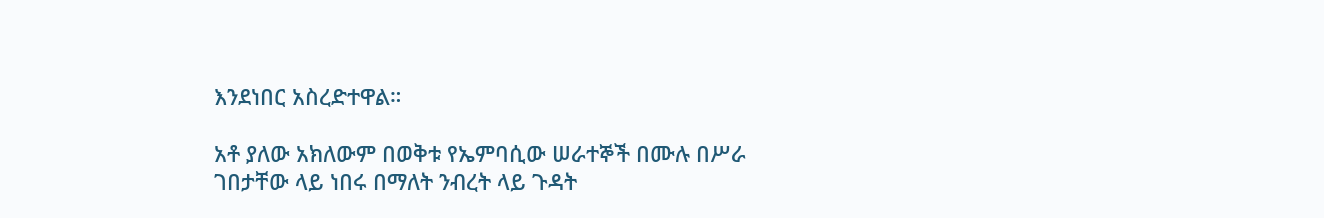እንደነበር አስረድተዋል።

አቶ ያለው አክለውም በወቅቱ የኤምባሲው ሠራተኞች በሙሉ በሥራ ገበታቸው ላይ ነበሩ በማለት ንብረት ላይ ጉዳት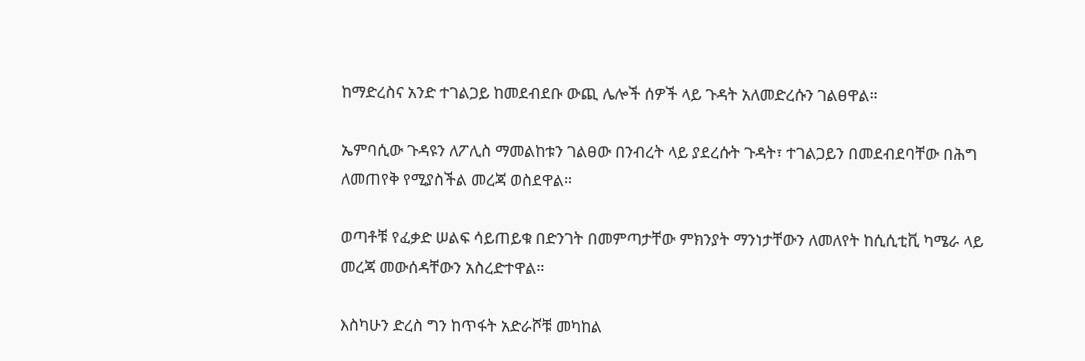ከማድረስና አንድ ተገልጋይ ከመደብደቡ ውጪ ሌሎች ሰዎች ላይ ጉዳት አለመድረሱን ገልፀዋል።

ኤምባሲው ጉዳዩን ለፖሊስ ማመልከቱን ገልፀው በንብረት ላይ ያደረሱት ጉዳት፣ ተገልጋይን በመደብደባቸው በሕግ ለመጠየቅ የሚያስችል መረጃ ወስደዋል።

ወጣቶቹ የፈቃድ ሠልፍ ሳይጠይቁ በድንገት በመምጣታቸው ምክንያት ማንነታቸውን ለመለየት ከሲሲቲቪ ካሜራ ላይ መረጃ መውሰዳቸውን አስረድተዋል።

እስካሁን ድረስ ግን ከጥፋት አድራሾቹ መካከል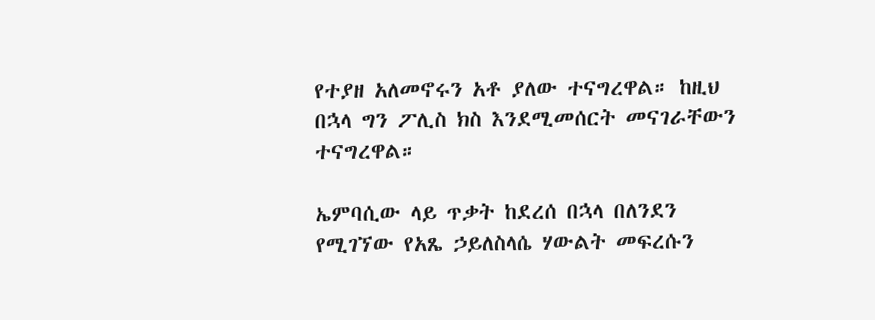የተያዘ አለመኖሩን አቶ ያለው ተናግረዋል። ከዚህ በኋላ ግን ፖሊስ ክስ እንደሚመሰርት መናገራቸውን ተናግረዋል።

ኤምባሲው ላይ ጥቃት ከደረሰ በኋላ በለንደን የሚገኘው የአጼ ኃይለስላሴ ሃውልት መፍረሱን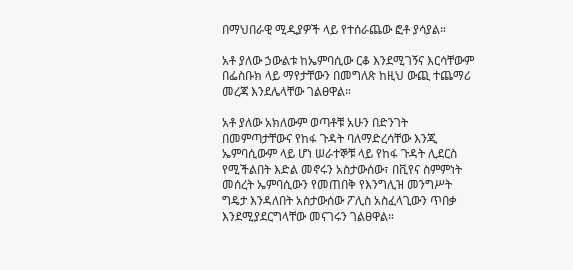በማህበራዊ ሚዲያዎች ላይ የተሰራጨው ፎቶ ያሳያል።

አቶ ያለው ኃውልቱ ከኤምባሲው ርቆ እንደሚገኝና እርሳቸውም በፌስቡክ ላይ ማየታቸውን በመግለጽ ከዚህ ውጪ ተጨማሪ መረጃ እንደሌላቸው ገልፀዋል።

አቶ ያለው አክለውም ወጣቶቹ አሁን በድንገት በመምጣታቸውና የከፋ ጉዳት ባለማድረሳቸው እንጂ ኤምባሲውም ላይ ሆነ ሠራተኞቹ ላይ የከፋ ጉዳት ሊደርስ የሚችልበት እድል መኖሩን አስታውሰው፣ በቪየና ስምምነት መሰረት ኤምባሲውን የመጠበቅ የእንግሊዝ መንግሥት ግዴታ እንዳለበት አስታውሰው ፖሊስ አስፈላጊውን ጥበቃ እንደሚያደርግላቸው መናገሩን ገልፀዋል።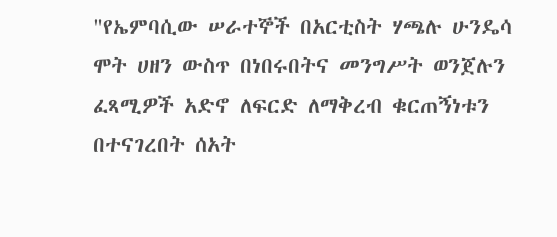"የኤምባሲው ሠራተኞች በአርቲስት ሃጫሉ ሁንዴሳ ሞት ሀዘን ውስጥ በነበሩበትና መንግሥት ወንጀሉን ፈጻሚዎች አድኖ ለፍርድ ለማቅረብ ቁርጠኝነቱን በተናገረበት ሰአት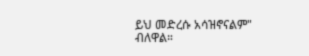ይህ መድረሱ አሳዝኖናልም" ብለዋል።